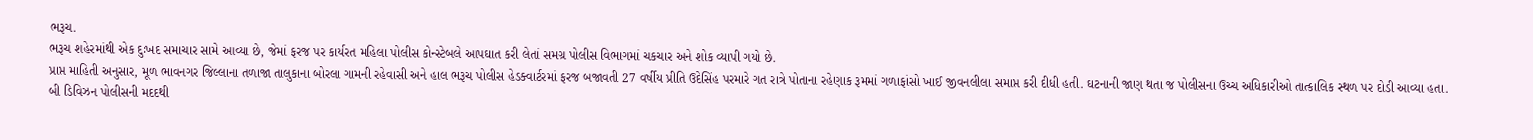ભરૂચ.
ભરૂચ શહેરમાંથી એક દુઃખદ સમાચાર સામે આવ્યા છે, જેમાં ફરજ પર કાર્યરત મહિલા પોલીસ કોન્સ્ટેબલે આપઘાત કરી લેતાં સમગ્ર પોલીસ વિભાગમાં ચકચાર અને શોક વ્યાપી ગયો છે.
પ્રાપ્ત માહિતી અનુસાર, મૂળ ભાવનગર જિલ્લાના તળાજા તાલુકાના બોરલા ગામની રહેવાસી અને હાલ ભરૂચ પોલીસ હેડક્વાર્ટરમાં ફરજ બજાવતી 27 વર્ષીય પ્રીતિ ઉદેસિંહ પરમારે ગત રાત્રે પોતાના રહેણાક રૂમમાં ગળાફાંસો ખાઈ જીવનલીલા સમાપ્ત કરી દીધી હતી. ઘટનાની જાણ થતા જ પોલીસના ઉચ્ચ અધિકારીઓ તાત્કાલિક સ્થળ પર દોડી આવ્યા હતા.
બી ડિવિઝન પોલીસની મદદથી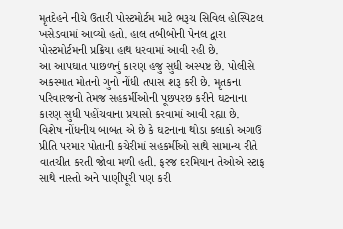મૃતદેહને નીચે ઉતારી પોસ્ટમોર્ટમ માટે ભરૂચ સિવિલ હોસ્પિટલ ખસેડવામાં આવ્યો હતો. હાલ તબીબોની પેનલ દ્વારા પોસ્ટમોર્ટમની પ્રક્રિયા હાથ ધરવામાં આવી રહી છે.
આ આપઘાત પાછળનું કારણ હજુ સુધી અસ્પષ્ટ છે. પોલીસે અકસ્માત મોતનો ગુનો નોંધી તપાસ શરૂ કરી છે. મૃતકના પરિવારજનો તેમજ સહકર્મીઓની પૂછપરછ કરીને ઘટનાના કારણ સુધી પહોંચવાના પ્રયાસો કરવામાં આવી રહ્યા છે.
વિશેષ નોંધનીય બાબત એ છે કે ઘટનાના થોડા કલાકો અગાઉ પ્રીતિ પરમાર પોતાની કચેરીમાં સહકર્મીઓ સાથે સામાન્ય રીતે વાતચીત કરતી જોવા મળી હતી. ફરજ દરમિયાન તેઓએ સ્ટાફ સાથે નાસ્તો અને પાણીપૂરી પણ કરી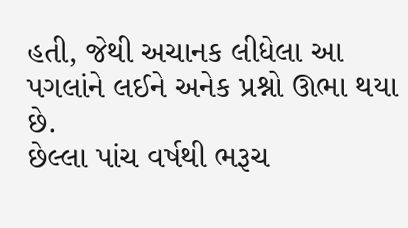હતી, જેથી અચાનક લીધેલા આ પગલાંને લઈને અનેક પ્રશ્નો ઊભા થયા છે.
છેલ્લા પાંચ વર્ષથી ભરૂચ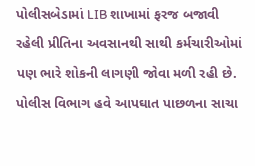પોલીસબેડામાં LIB શાખામાં ફરજ બજાવી રહેલી પ્રીતિના અવસાનથી સાથી કર્મચારીઓમાં પણ ભારે શોકની લાગણી જોવા મળી રહી છે. પોલીસ વિભાગ હવે આપઘાત પાછળના સાચા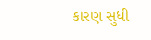કારણ સુધી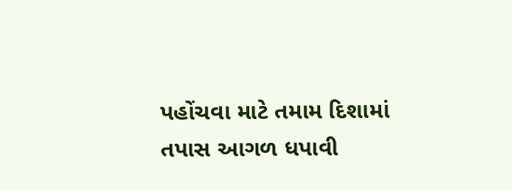પહોંચવા માટે તમામ દિશામાં તપાસ આગળ ધપાવી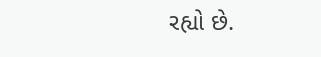રહ્યો છે.